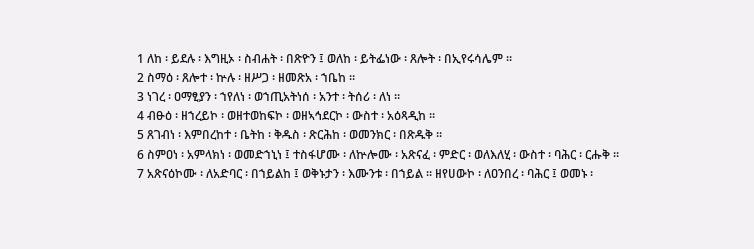1 ለከ ፡ ይደሉ ፡ እግዚኦ ፡ ስብሐት ፡ በጽዮን ፤ ወለከ ፡ ይትፌነው ፡ ጸሎት ፡ በኢየሩሳሌም ።
2 ስማዕ ፡ ጸሎተ ፡ ኵሉ ፡ ዘሥጋ ፡ ዘመጽአ ፡ ኀቤከ ።
3 ነገረ ፡ ዐማፂያን ፡ ኀየለነ ፡ ወኀጢአትነሰ ፡ አንተ ፡ ትሰሪ ፡ ለነ ።
4 ብፁዕ ፡ ዘኀረይኮ ፡ ወዘተወከፍኮ ፡ ወዘኣኅደርኮ ፡ ውስተ ፡ አዕጻዲከ ።
5 ጸገብነ ፡ እምበረከተ ፡ ቤትከ ፡ ቅዱስ ፡ ጽርሕከ ፡ ወመንክር ፡ በጽዱቅ ።
6 ስምዐነ ፡ አምላክነ ፡ ወመድኀኒነ ፤ ተስፋሆሙ ፡ ለኵሎሙ ፡ አጽናፈ ፡ ምድር ፡ ወለእለሂ ፡ ውስተ ፡ ባሕር ፡ ርሑቅ ።
7 አጽናዕኮሙ ፡ ለአድባር ፡ በኀይልከ ፤ ወቅኑታን ፡ እሙንቱ ፡ በኀይል ። ዘየሀውኮ ፡ ለዐንበረ ፡ ባሕር ፤ ወመኑ ፡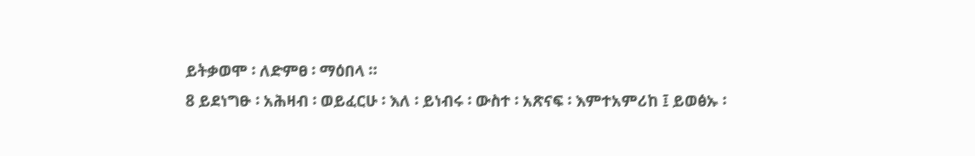ይትቃወሞ ፡ ለድምፀ ፡ ማዕበላ ።
8 ይደነግፁ ፡ አሕዛብ ፡ ወይፈርሁ ፡ እለ ፡ ይነብሩ ፡ ውስተ ፡ አጽናፍ ፡ እምተአምሪከ ፤ ይወፅኡ ፡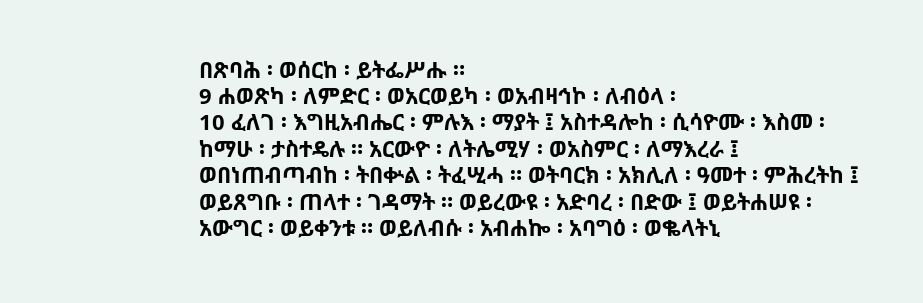በጽባሕ ፡ ወሰርከ ፡ ይትፌሥሑ ።
9 ሐወጽካ ፡ ለምድር ፡ ወአርወይካ ፡ ወአብዛኅኮ ፡ ለብዕላ ፡
10 ፈለገ ፡ እግዚአብሔር ፡ ምሉእ ፡ ማያት ፤ አስተዳሎከ ፡ ሲሳዮሙ ፡ እስመ ፡ ከማሁ ፡ ታስተዴሉ ። አርውዮ ፡ ለትሌሚሃ ፡ ወአስምር ፡ ለማእረራ ፤ ወበነጠብጣብከ ፡ ትበቍል ፡ ትፈሢሓ ። ወትባርክ ፡ አክሊለ ፡ ዓመተ ፡ ምሕረትከ ፤ ወይጸግቡ ፡ ጠላተ ፡ ገዳማት ። ወይረውዩ ፡ አድባረ ፡ በድው ፤ ወይትሐሠዩ ፡ አውግር ፡ ወይቀንቱ ። ወይለብሱ ፡ አብሐኰ ፡ አባግዕ ፡ ወቈላትኒ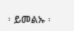፡ ይመልኡ ፡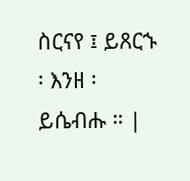ስርናየ ፤ ይጸርኁ ፡ እንዘ ፡ ይሴብሑ ። |